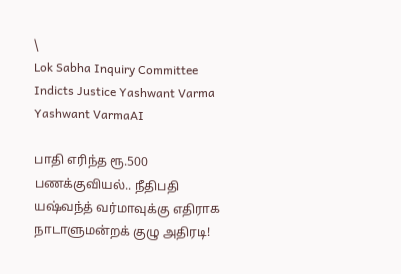\
Lok Sabha Inquiry Committee Indicts Justice Yashwant Varma
Yashwant VarmaAI

பாதி எரிந்த ரூ.500 பணக்குவியல்.. நீதிபதி யஷ்வந்த் வர்மாவுக்கு எதிராக நாடாளுமன்றக் குழு அதிரடி!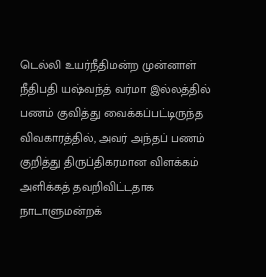டெல்லி உயர்நீதிமன்ற முன்னாள் நீதிபதி யஷ்வந்த் வர்மா இல்லத்தில் பணம் குவித்து வைக்கப்பட்டிருந்த விவகாரத்தில், அவர் அந்தப் பணம் குறித்து திருப்திகரமான விளக்கம் அளிக்கத் தவறிவிட்டதாக நாடாளுமன்றக்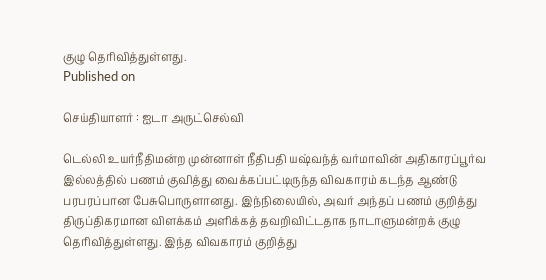குழு தெரிவித்துள்ளது.
Published on

செய்தியாளர் : ஐடா அருட்செல்வி

டெல்லி உயர்நீதிமன்ற முன்னாள் நீதிபதி யஷ்வந்த் வர்மாவின் அதிகாரப்பூர்வ இல்லத்தில் பணம் குவித்து வைக்கப்பட்டிருந்த விவகாரம் கடந்த ஆண்டு பரபரப்பான பேசுபொருளானது. இந்நிலையில், அவர் அந்தப் பணம் குறித்து திருப்திகரமான விளக்கம் அளிக்கத் தவறிவிட்டதாக நாடாளுமன்றக் குழு தெரிவித்துள்ளது. இந்த விவகாரம் குறித்து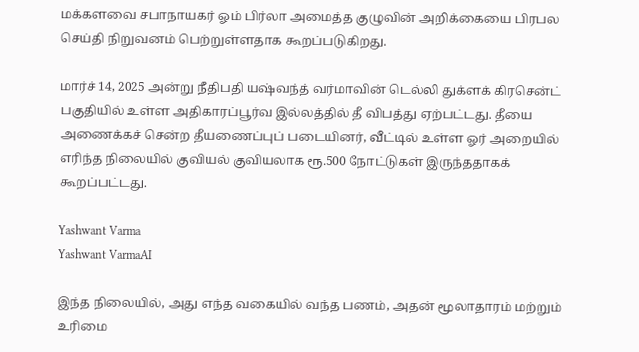மக்களவை சபாநாயகர் ஓம் பிர்லா அமைத்த குழுவின் அறிக்கையை பிரபல செய்தி நிறுவனம் பெற்றுள்ளதாக கூறப்படுகிறது.

மார்ச் 14, 2025 அன்று நீதிபதி யஷ்வந்த் வர்மாவின் டெல்லி துக்ளக் கிரசென்ட் பகுதியில் உள்ள அதிகாரப்பூர்வ இல்லத்தில் தீ விபத்து ஏற்பட்டது. தீயை அணைக்கச் சென்ற தீயணைப்புப் படையினர், வீட்டில் உள்ள ஓர் அறையில் எரிந்த நிலையில் குவியல் குவியலாக ரூ.500 நோட்டுகள் இருந்ததாகக் கூறப்பட்டது.

Yashwant Varma
Yashwant VarmaAI

இந்த நிலையில், அது எந்த வகையில் வந்த பணம், அதன் மூலாதாரம் மற்றும் உரிமை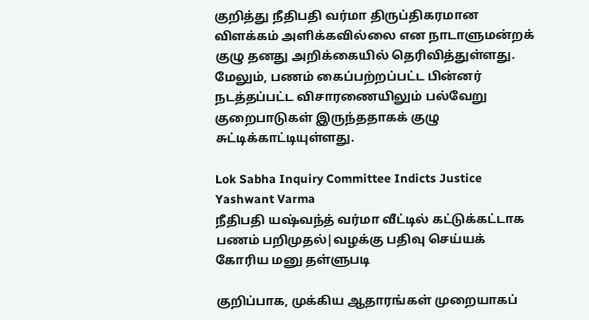குறித்து நீதிபதி வர்மா திருப்திகரமான விளக்கம் அளிக்கவில்லை என நாடாளுமன்றக் குழு தனது அறிக்கையில் தெரிவித்துள்ளது. மேலும், பணம் கைப்பற்றப்பட்ட பின்னர் நடத்தப்பட்ட விசாரணையிலும் பல்வேறு குறைபாடுகள் இருந்ததாகக் குழு சுட்டிக்காட்டியுள்ளது.

Lok Sabha Inquiry Committee Indicts Justice Yashwant Varma
நீதிபதி யஷ்வந்த் வர்மா வீட்டில் கட்டுக்கட்டாக பணம் பறிமுதல்|வழக்கு பதிவு செய்யக் கோரிய மனு தள்ளுபடி

குறிப்பாக, முக்கிய ஆதாரங்கள் முறையாகப்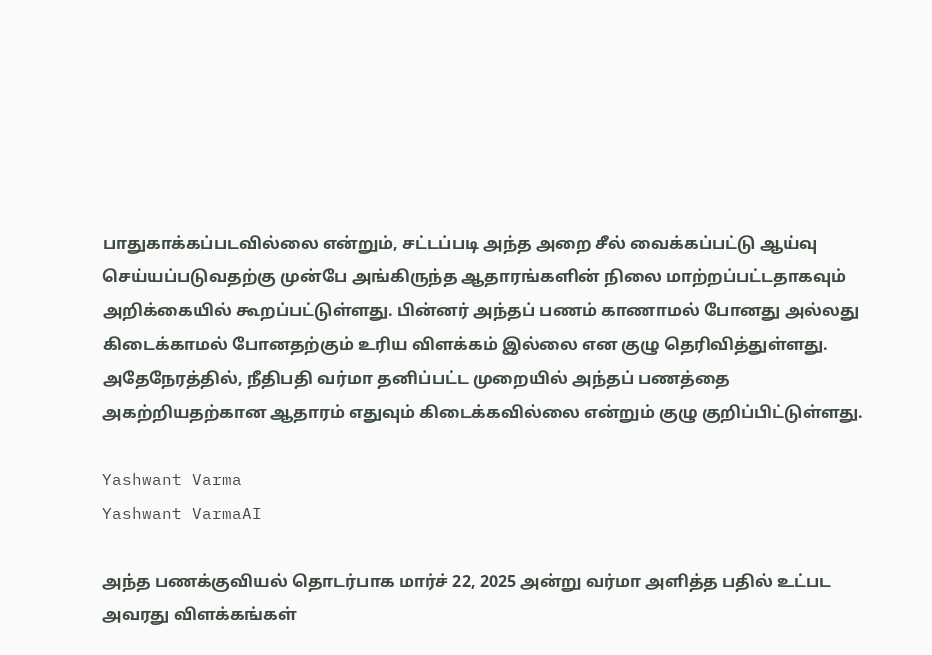பாதுகாக்கப்படவில்லை என்றும், சட்டப்படி அந்த அறை சீல் வைக்கப்பட்டு ஆய்வு செய்யப்படுவதற்கு முன்பே அங்கிருந்த ஆதாரங்களின் நிலை மாற்றப்பட்டதாகவும் அறிக்கையில் கூறப்பட்டுள்ளது. பின்னர் அந்தப் பணம் காணாமல் போனது அல்லது கிடைக்காமல் போனதற்கும் உரிய விளக்கம் இல்லை என குழு தெரிவித்துள்ளது. அதேநேரத்தில், நீதிபதி வர்மா தனிப்பட்ட முறையில் அந்தப் பணத்தை அகற்றியதற்கான ஆதாரம் எதுவும் கிடைக்கவில்லை என்றும் குழு குறிப்பிட்டுள்ளது.

Yashwant Varma
Yashwant VarmaAI

அந்த பணக்குவியல் தொடர்பாக மார்ச் 22, 2025 அன்று வர்மா அளித்த பதில் உட்பட அவரது விளக்கங்கள்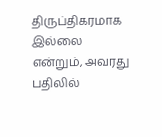திருப்திகரமாக இல்லை என்றும், அவரது பதிலில்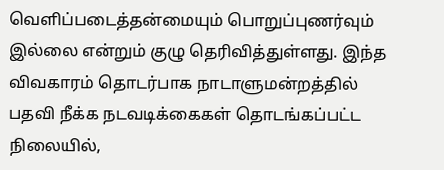வெளிப்படைத்தன்மையும் பொறுப்புணர்வும் இல்லை என்றும் குழு தெரிவித்துள்ளது. இந்த விவகாரம் தொடர்பாக நாடாளுமன்றத்தில் பதவி நீக்க நடவடிக்கைகள் தொடங்கப்பட்ட நிலையில்,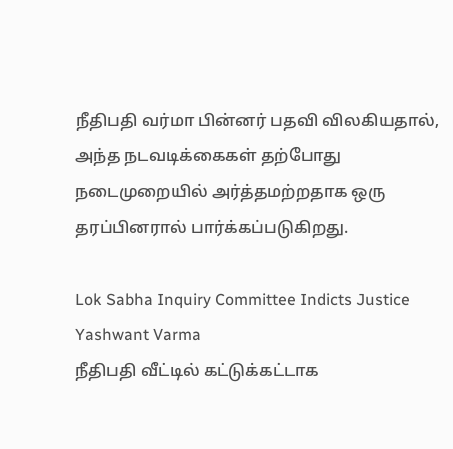நீதிபதி வர்மா பின்னர் பதவி விலகியதால், அந்த நடவடிக்கைகள் தற்போது நடைமுறையில் அர்த்தமற்றதாக ஒரு தரப்பினரால் பார்க்கப்படுகிறது.

Lok Sabha Inquiry Committee Indicts Justice Yashwant Varma
நீதிபதி வீட்டில் கட்டுக்கட்டாக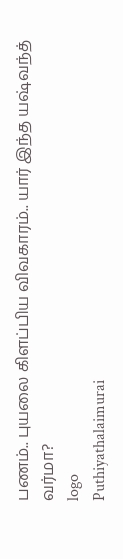பணம்.. புயலை கிளப்பிய விவகாரம்.. யார் இந்த யஷ்வந்த் வர்மா?
logo
Puthiyathalaimurai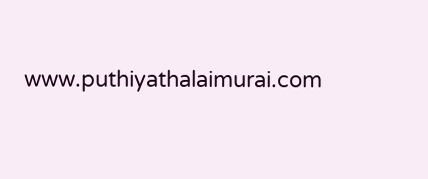www.puthiyathalaimurai.com